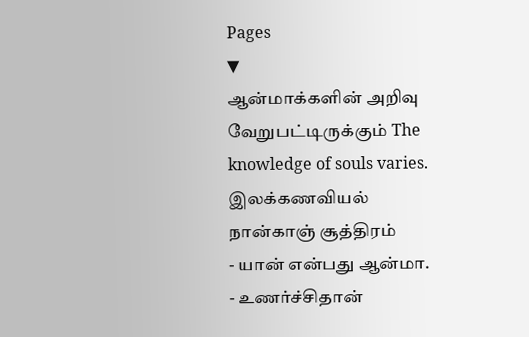Pages
▼
ஆன்மாக்களின் அறிவு வேறுபட்டிருக்கும் The knowledge of souls varies.
இலக்கணவியல்
நான்காஞ் சூத்திரம்
- யான் என்பது ஆன்மா.
- உணர்ச்சிதான்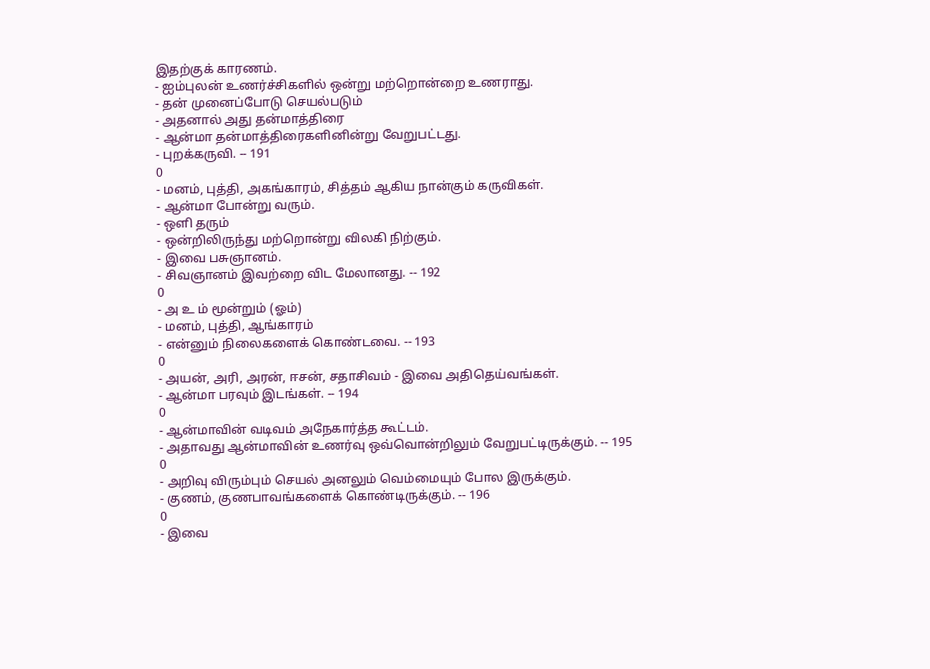இதற்குக் காரணம்.
- ஐம்புலன் உணர்ச்சிகளில் ஒன்று மற்றொன்றை உணராது.
- தன் முனைப்போடு செயல்படும்
- அதனால் அது தன்மாத்திரை
- ஆன்மா தன்மாத்திரைகளினின்று வேறுபட்டது.
- புறக்கருவி. -- 191
0
- மனம், புத்தி, அகங்காரம், சித்தம் ஆகிய நான்கும் கருவிகள்.
- ஆன்மா போன்று வரும்.
- ஒளி தரும்
- ஒன்றிலிருந்து மற்றொன்று விலகி நிற்கும்.
- இவை பசுஞானம்.
- சிவஞானம் இவற்றை விட மேலானது. -- 192
0
- அ உ ம் மூன்றும் (ஓம்)
- மனம், புத்தி, ஆங்காரம்
- என்னும் நிலைகளைக் கொண்டவை. -- 193
0
- அயன், அரி, அரன், ஈசன், சதாசிவம் - இவை அதிதெய்வங்கள்.
- ஆன்மா பரவும் இடங்கள். -- 194
0
- ஆன்மாவின் வடிவம் அநேகார்த்த கூட்டம்.
- அதாவது ஆன்மாவின் உணர்வு ஒவ்வொன்றிலும் வேறுபட்டிருக்கும். -- 195
0
- அறிவு விரும்பும் செயல் அனலும் வெம்மையும் போல இருக்கும்.
- குணம், குணபாவங்களைக் கொண்டிருக்கும். -- 196
0
- இவை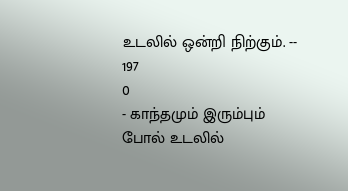உடலில் ஒன்றி நிற்கும். -- 197
0
- காந்தமும் இரும்பும் போல் உடலில்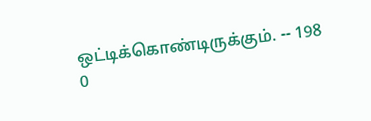ஒட்டிக்கொண்டிருக்கும். -- 198
0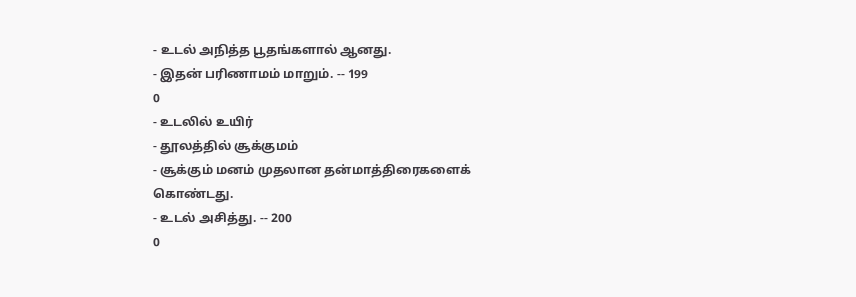- உடல் அநித்த பூதங்களால் ஆனது.
- இதன் பரிணாமம் மாறும். -- 199
0
- உடலில் உயிர்
- தூலத்தில் சூக்குமம்
- சூக்கும் மனம் முதலான தன்மாத்திரைகளைக் கொண்டது.
- உடல் அசித்து. -- 200
0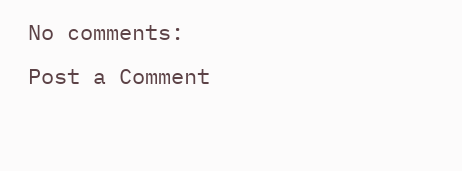No comments:
Post a Comment